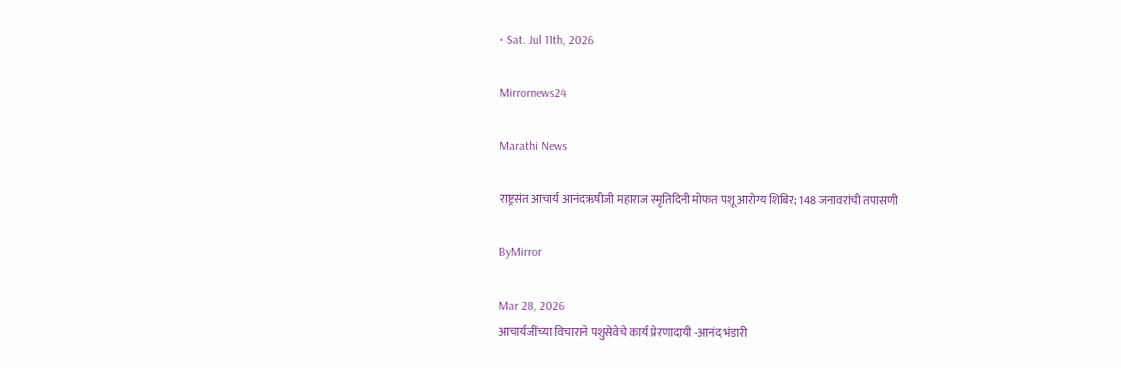• Sat. Jul 11th, 2026

Mirrornews24

Marathi News

राष्ट्रसंत आचार्य आनंदऋषीजी महाराज स्मृतिदिनी मोफत पशू आरोग्य शिबिर; 148 जनावरांची तपासणी

ByMirror

Mar 28, 2026
आचार्यजींच्या विचाराने पशुसेवेचे कार्य प्रेरणादायी -आनंद भंडारी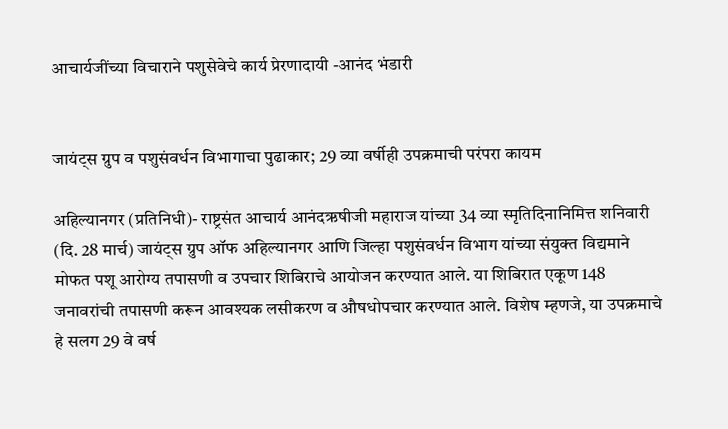आचार्यजींच्या विचाराने पशुसेवेचे कार्य प्रेरणादायी -आनंद भंडारी


जायंट्‌स ग्रुप व पशुसंवर्धन विभागाचा पुढाकार; 29 व्या वर्षीही उपक्रमाची परंपरा कायम

अहिल्यानगर (प्रतिनिधी)- राष्ट्रसंत आचार्य आनंदऋषीजी महाराज यांच्या 34 व्या स्मृतिदिनानिमित्त शनिवारी (दि. 28 मार्च) जायंट्‌स ग्रुप ऑफ अहिल्यानगर आणि जिल्हा पशुसंवर्धन विभाग यांच्या संयुक्त विद्यमाने मोफत पशू आरोग्य तपासणी व उपचार शिबिराचे आयोजन करण्यात आले. या शिबिरात एकूण 148 जनावरांची तपासणी करून आवश्‍यक लसीकरण व औषधोपचार करण्यात आले. विशेष म्हणजे, या उपक्रमाचे हे सलग 29 वे वर्ष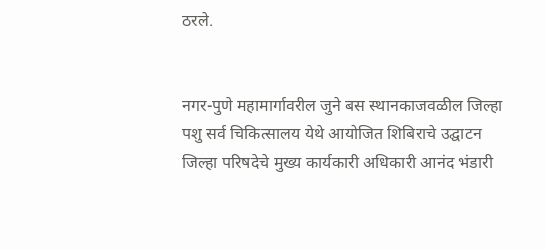ठरले.


नगर-पुणे महामार्गावरील जुने बस स्थानकाजवळील जिल्हा पशु सर्व चिकित्सालय येथे आयोजित शिबिराचे उद्घाटन जिल्हा परिषदेचे मुख्य कार्यकारी अधिकारी आनंद भंडारी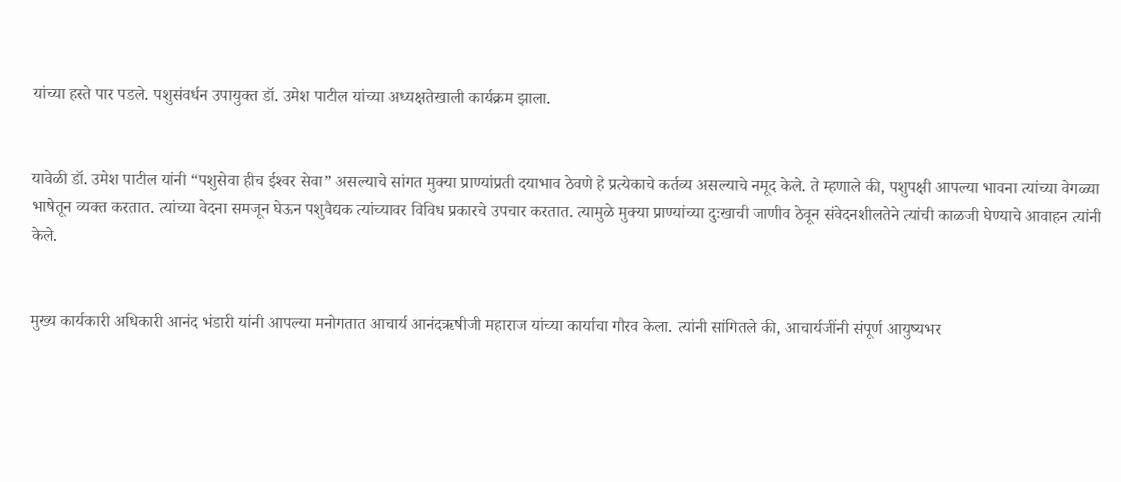यांच्या हस्ते पार पडले. पशुसंवर्धन उपायुक्त डॉ. उमेश पाटील यांच्या अध्यक्षतेखाली कार्यक्रम झाला.


यावेळी डॉ. उमेश पाटील यांनी “पशुसेवा हीच ईश्‍वर सेवा” असल्याचे सांगत मुक्या प्राण्यांप्रती दयाभाव ठेवणे हे प्रत्येकाचे कर्तव्य असल्याचे नमूद केले. ते म्हणाले की, पशुपक्षी आपल्या भावना त्यांच्या वेगळ्या भाषेतून व्यक्त करतात. त्यांच्या वेदना समजून घेऊन पशुवैद्यक त्यांच्यावर विविध प्रकारचे उपचार करतात. त्यामुळे मुक्या प्राण्यांच्या दुःखाची जाणीव ठेवून संवेदनशीलतेने त्यांची काळजी घेण्याचे आवाहन त्यांनी केले.


मुख्य कार्यकारी अधिकारी आनंद भंडारी यांनी आपल्या मनोगतात आचार्य आनंदऋषीजी महाराज यांच्या कार्याचा गौरव केला. त्यांनी सांगितले की, आचार्यजींनी संपूर्ण आयुष्यभर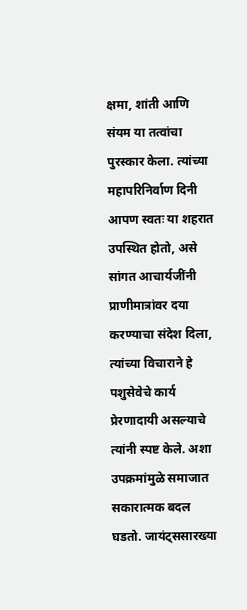क्षमा, शांती आणि संयम या तत्वांचा पुरस्कार केला. त्यांच्या महापरिनिर्वाण दिनी आपण स्वतः या शहरात उपस्थित होतो, असे सांगत आचार्यजींनी प्राणीमात्रांवर दया करण्याचा संदेश दिला, त्यांच्या विचाराने हे पशुसेवेचे कार्य प्रेरणादायी असल्याचे त्यांनी स्पष्ट केले. अशा उपक्रमांमुळे समाजात सकारात्मक बदल घडतो. जायंट्‌ससारख्या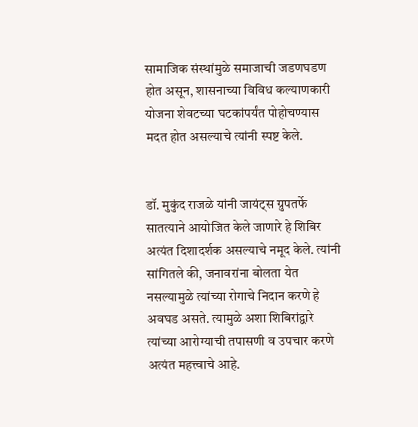सामाजिक संस्थांमुळे समाजाची जडणघडण होत असून, शासनाच्या विविध कल्याणकारी योजना शेवटच्या घटकांपर्यंत पोहोचण्यास मदत होत असल्याचे त्यांनी स्पष्ट केले.


डॉ. मुकुंद राजळे यांनी जायंट्‌स ग्रुपतर्फे सातत्याने आयोजित केले जाणारे हे शिबिर अत्यंत दिशादर्शक असल्याचे नमूद केले. त्यांनी सांगितले की, जनावरांना बोलता येत नसल्यामुळे त्यांच्या रोगाचे निदान करणे हे अवघड असते. त्यामुळे अशा शिबिरांद्वारे त्यांच्या आरोग्याची तपासणी व उपचार करणे अत्यंत महत्त्वाचे आहे.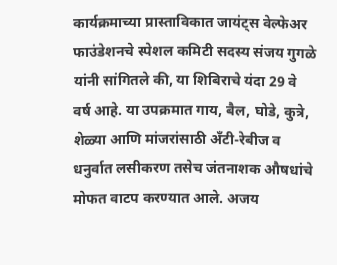कार्यक्रमाच्या प्रास्ताविकात जायंट्‌स वेल्फेअर फाउंडेशनचे स्पेशल कमिटी सदस्य संजय गुगळे यांनी सांगितले की, या शिबिराचे यंदा 29 वे वर्ष आहे. या उपक्रमात गाय, बैल, घोडे, कुत्रे, शेळ्या आणि मांजरांसाठी अँटी-रेबीज व धनुर्वात लसीकरण तसेच जंतनाशक औषधांचे मोफत वाटप करण्यात आले. अजय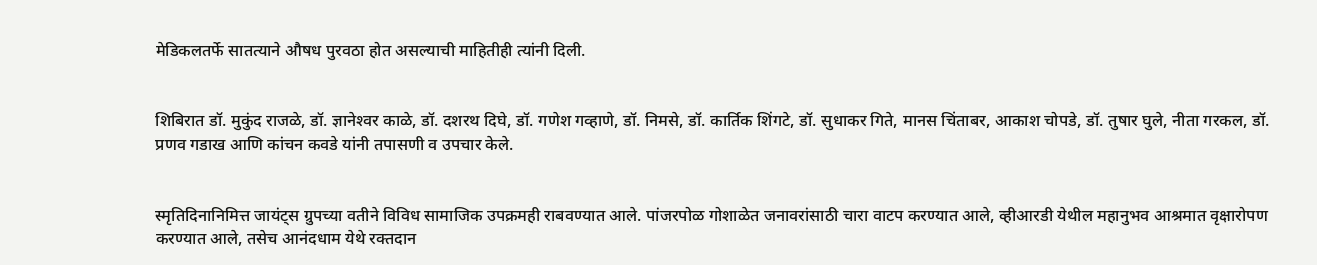मेडिकलतर्फे सातत्याने औषध पुरवठा होत असल्याची माहितीही त्यांनी दिली.


शिबिरात डॉ. मुकुंद राजळे, डॉ. ज्ञानेश्‍वर काळे, डॉ. दशरथ दिघे, डॉ. गणेश गव्हाणे, डॉ. निमसे, डॉ. कार्तिक शिंगटे, डॉ. सुधाकर गिते, मानस चिंताबर, आकाश चोपडे, डॉ. तुषार घुले, नीता गरकल, डॉ. प्रणव गडाख आणि कांचन कवडे यांनी तपासणी व उपचार केले.


स्मृतिदिनानिमित्त जायंट्‌स ग्रुपच्या वतीने विविध सामाजिक उपक्रमही राबवण्यात आले. पांजरपोळ गोशाळेत जनावरांसाठी चारा वाटप करण्यात आले, व्हीआरडी येथील महानुभव आश्रमात वृक्षारोपण करण्यात आले, तसेच आनंदधाम येथे रक्तदान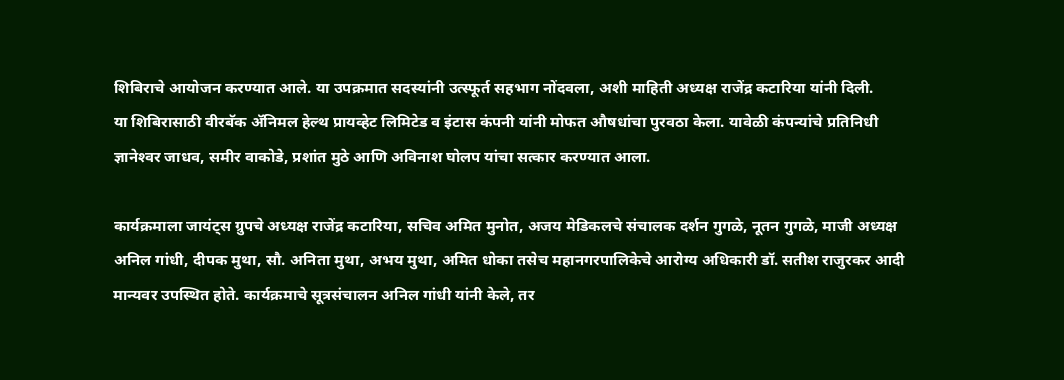शिबिराचे आयोजन करण्यात आले. या उपक्रमात सदस्यांनी उत्स्फूर्त सहभाग नोंदवला, अशी माहिती अध्यक्ष राजेंद्र कटारिया यांनी दिली.
या शिबिरासाठी वीरबॅक ॲनिमल हेल्थ प्रायव्हेट लिमिटेड व इंटास कंपनी यांनी मोफत औषधांचा पुरवठा केला. यावेळी कंपन्यांचे प्रतिनिधी ज्ञानेश्‍वर जाधव, समीर वाकोडे, प्रशांत मुठे आणि अविनाश घोलप यांचा सत्कार करण्यात आला.

कार्यक्रमाला जायंट्‌स ग्रुपचे अध्यक्ष राजेंद्र कटारिया, सचिव अमित मुनोत, अजय मेडिकलचे संचालक दर्शन गुगळे, नूतन गुगळे, माजी अध्यक्ष अनिल गांधी, दीपक मुथा, सौ. अनिता मुथा, अभय मुथा, अमित धोका तसेच महानगरपालिकेचे आरोग्य अधिकारी डॉ. सतीश राजुरकर आदी मान्यवर उपस्थित होते. कार्यक्रमाचे सूत्रसंचालन अनिल गांधी यांनी केले, तर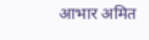आभार अमित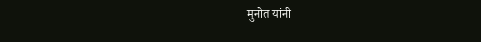मुनोत यांनी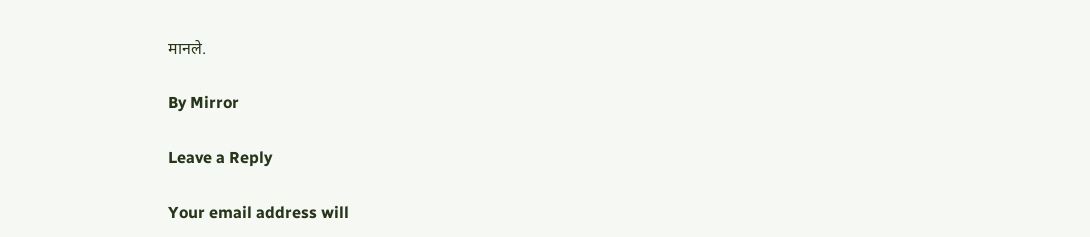मानले.

By Mirror

Leave a Reply

Your email address will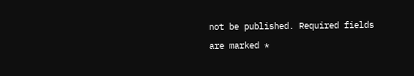not be published. Required fields are marked *